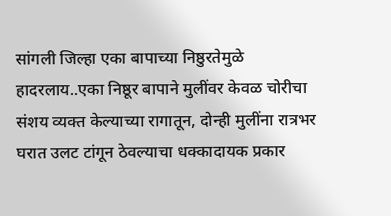सांगली जिल्हा एका बापाच्या निष्ठुरतेमुळे हादरलाय..एका निष्ठूर बापाने मुलींवर केवळ चोरीचा संशय व्यक्त केल्याच्या रागातून, दोन्ही मुलींना रात्रभर घरात उलट टांगून ठेवल्याचा धक्कादायक प्रकार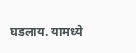घडलाय. यामध्ये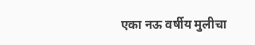एका नऊ वर्षीय मुलीचा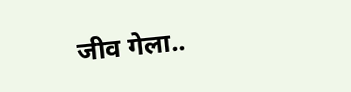जीव गेला..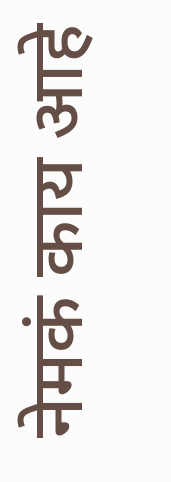नेमकं काय आहे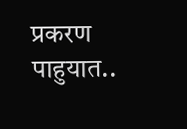प्रकरण पाहुयात..